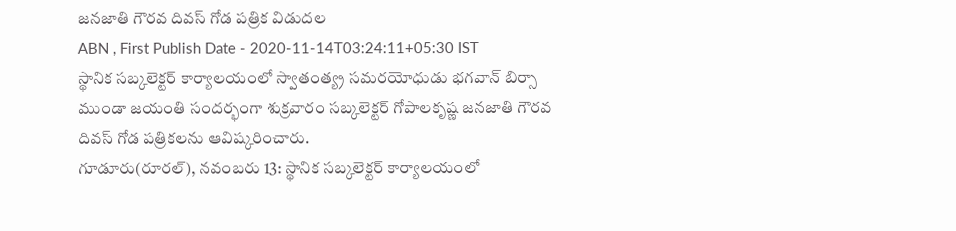జనజాతి గౌరవ దివస్ గోడ పత్రిక విడుదల
ABN , First Publish Date - 2020-11-14T03:24:11+05:30 IST
స్థానిక సబ్కలెక్టర్ కార్యాలయంలో స్వాతంత్య్ర సమరయోధుడు భగవాన్ బిర్సా ముండా జయంతి సందర్భంగా శుక్రవారం సబ్కలెక్టర్ గోపాలకృష్ణ జనజాతి గౌరవ దివస్ గోడ పత్రికలను ఆవిష్కరించారు.
గూడూరు(రూరల్), నవంబరు 13: స్థానిక సబ్కలెక్టర్ కార్యాలయంలో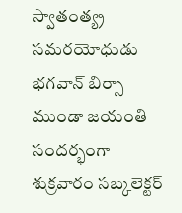స్వాతంత్య్ర సమరయోధుడు భగవాన్ బిర్సా ముండా జయంతి సందర్భంగా శుక్రవారం సబ్కలెక్టర్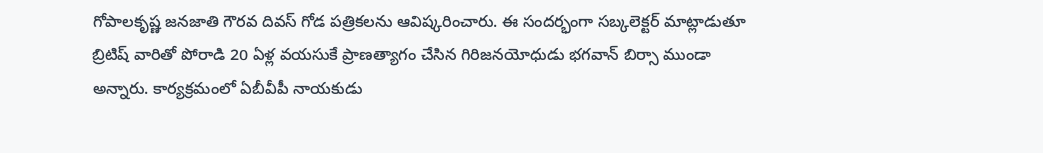గోపాలకృష్ణ జనజాతి గౌరవ దివస్ గోడ పత్రికలను ఆవిష్కరించారు. ఈ సందర్భంగా సబ్కలెక్టర్ మాట్లాడుతూ బ్రిటిష్ వారితో పోరాడి 20 ఏళ్ల వయసుకే ప్రాణత్యాగం చేసిన గిరిజనయోధుడు భగవాన్ బిర్సా ముండా అన్నారు. కార్యక్రమంలో ఏబీవీపీ నాయకుడు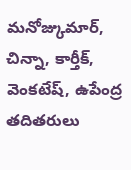మనోజ్కుమార్, చిన్నా, కార్తీక్, వెంకటేష్, ఉపేంద్ర తదితరులు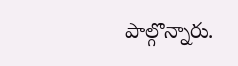పాల్గొన్నారు.